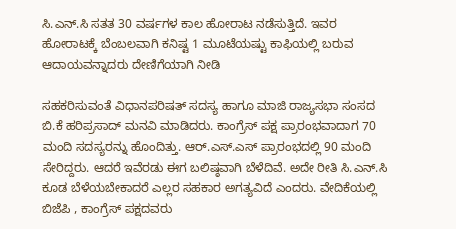ಸಿ.ಎನ್.ಸಿ ಸತತ 30 ವರ್ಷಗಳ ಕಾಲ ಹೋರಾಟ ನಡೆಸುತ್ತಿದೆ. ಇವರ ಹೋರಾಟಕ್ಕೆ ಬೆಂಬಲವಾಗಿ ಕನಿಷ್ಟ 1 ಮೂಟೆಯಷ್ಟು ಕಾಫಿಯಲ್ಲಿ ಬರುವ ಆದಾಯವನ್ನಾದರು ದೇಣಿಗೆಯಾಗಿ ನೀಡಿ

ಸಹಕರಿಸುವಂತೆ ವಿಧಾನಪರಿಷತ್ ಸದಸ್ಯ ಹಾಗೂ ಮಾಜಿ ರಾಜ್ಯಸಭಾ ಸಂಸದ ಬಿ.ಕೆ ಹರಿಪ್ರಸಾದ್ ಮನವಿ ಮಾಡಿದರು. ಕಾಂಗ್ರೆಸ್ ಪಕ್ಷ ಪ್ರಾರಂಭವಾದಾಗ 70 ಮಂದಿ ಸದಸ್ಯರನ್ನು ಹೊಂದಿತ್ತು. ಆರ್.ಎಸ್.ಎಸ್ ಪ್ರಾರಂಭದಲ್ಲಿ 90 ಮಂದಿ ಸೇರಿದ್ದರು. ಆದರೆ ಇವೆರಡು ಈಗ ಬಲಿಷ್ಠವಾಗಿ ಬೆಳೆದಿವೆ. ಅದೇ ರೀತಿ ಸಿ.ಎನ್.ಸಿ ಕೂಡ ಬೆಳೆಯಬೇಕಾದರೆ ಎಲ್ಲರ ಸಹಕಾರ ಅಗತ್ಯವಿದೆ ಎಂದರು. ವೇದಿಕೆಯಲ್ಲಿ ಬಿಜೆಪಿ , ಕಾಂಗ್ರೆಸ್ ಪಕ್ಷದವರು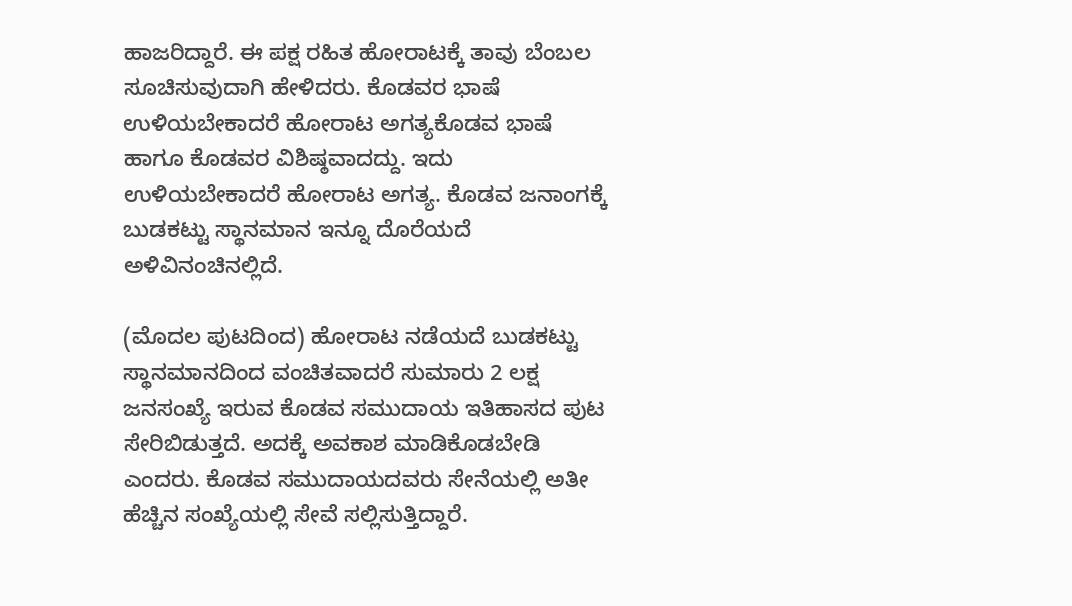ಹಾಜರಿದ್ದಾರೆ. ಈ ಪಕ್ಷ ರಹಿತ ಹೋರಾಟಕ್ಕೆ ತಾವು ಬೆಂಬಲ ಸೂಚಿಸುವುದಾಗಿ ಹೇಳಿದರು. ಕೊಡವರ ಭಾಷೆ ಉಳಿಯಬೇಕಾದರೆ ಹೋರಾಟ ಅಗತ್ಯಕೊಡವ ಭಾಷೆ ಹಾಗೂ ಕೊಡವರ ವಿಶಿಷ್ಠವಾದದ್ದು. ಇದು ಉಳಿಯಬೇಕಾದರೆ ಹೋರಾಟ ಅಗತ್ಯ. ಕೊಡವ ಜನಾಂಗಕ್ಕೆ ಬುಡಕಟ್ಟು ಸ್ಥಾನಮಾನ ಇನ್ನೂ ದೊರೆಯದೆ ಅಳಿವಿನಂಚಿನಲ್ಲಿದೆ.

(ಮೊದಲ ಪುಟದಿಂದ) ಹೋರಾಟ ನಡೆಯದೆ ಬುಡಕಟ್ಟು ಸ್ಥಾನಮಾನದಿಂದ ವಂಚಿತವಾದರೆ ಸುಮಾರು 2 ಲಕ್ಷ ಜನಸಂಖ್ಯೆ ಇರುವ ಕೊಡವ ಸಮುದಾಯ ಇತಿಹಾಸದ ಪುಟ ಸೇರಿಬಿಡುತ್ತದೆ. ಅದಕ್ಕೆ ಅವಕಾಶ ಮಾಡಿಕೊಡಬೇಡಿ ಎಂದರು. ಕೊಡವ ಸಮುದಾಯದವರು ಸೇನೆಯಲ್ಲಿ ಅತೀ ಹೆಚ್ಚಿನ ಸಂಖ್ಯೆಯಲ್ಲಿ ಸೇವೆ ಸಲ್ಲಿಸುತ್ತಿದ್ದಾರೆ.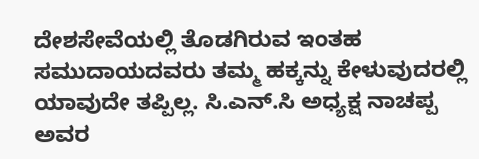ದೇಶಸೇವೆಯಲ್ಲಿ ತೊಡಗಿರುವ ಇಂತಹ ಸಮುದಾಯದವರು ತಮ್ಮ ಹಕ್ಕನ್ನು ಕೇಳುವುದರಲ್ಲಿ ಯಾವುದೇ ತಪ್ಪಿಲ್ಲ. ಸಿ.ಎನ್.ಸಿ ಅಧ್ಯಕ್ಷ ನಾಚಪ್ಪ ಅವರ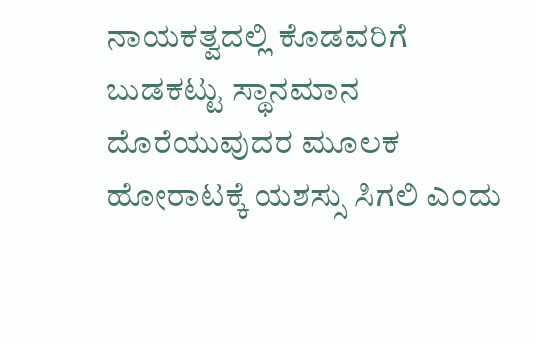ನಾಯಕತ್ವದಲ್ಲಿ ಕೊಡವರಿಗೆ ಬುಡಕಟ್ಟು ಸ್ಥಾನಮಾನ ದೊರೆಯುವುದರ ಮೂಲಕ ಹೋರಾಟಕ್ಕೆ ಯಶಸ್ಸು ಸಿಗಲಿ ಎಂದು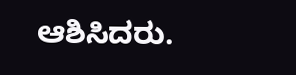ಆಶಿಸಿದರು.